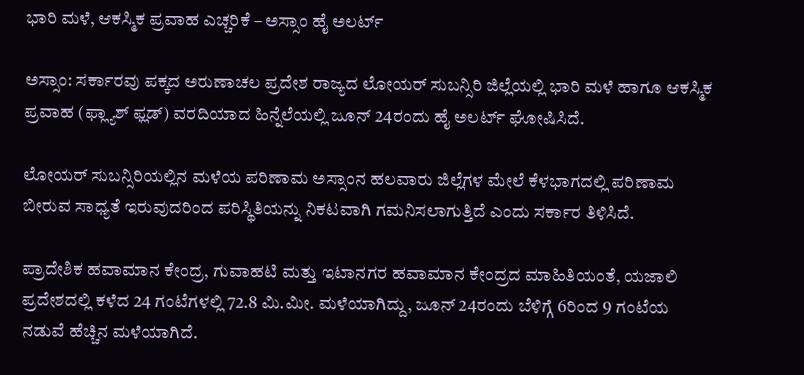ಭಾರಿ ಮಳೆ, ಆಕಸ್ಮಿಕ ಪ್ರವಾಹ ಎಚ್ಚರಿಕೆ – ಅಸ್ಸಾಂ ಹೈ ಅಲರ್ಟ್

ಅಸ್ಸಾಂ: ಸರ್ಕಾರವು ಪಕ್ಕದ ಅರುಣಾಚಲ ಪ್ರದೇಶ ರಾಜ್ಯದ ಲೋಯರ್ ಸುಬನ್ಸಿರಿ ಜಿಲ್ಲೆಯಲ್ಲಿ ಭಾರಿ ಮಳೆ ಹಾಗೂ ಆಕಸ್ಮಿಕ ಪ್ರವಾಹ (ಫ್ಲ್ಯಾಶ್ ಫ್ಲಡ್) ವರದಿಯಾದ ಹಿನ್ನೆಲೆಯಲ್ಲಿ ಜೂನ್‌ 24ರಂದು ಹೈ ಅಲರ್ಟ್ ಘೋಷಿಸಿದೆ.

ಲೋಯರ್ ಸುಬನ್ಸಿರಿಯಲ್ಲಿನ ಮಳೆಯ ಪರಿಣಾಮ ಅಸ್ಸಾಂನ ಹಲವಾರು ಜಿಲ್ಲೆಗಳ ಮೇಲೆ ಕೆಳಭಾಗದಲ್ಲಿ ಪರಿಣಾಮ ಬೀರುವ ಸಾಧ್ಯತೆ ಇರುವುದರಿಂದ ಪರಿಸ್ಥಿತಿಯನ್ನು ನಿಕಟವಾಗಿ ಗಮನಿಸಲಾಗುತ್ತಿದೆ ಎಂದು ಸರ್ಕಾರ ತಿಳಿಸಿದೆ.

ಪ್ರಾದೇಶಿಕ ಹವಾಮಾನ ಕೇಂದ್ರ, ಗುವಾಹಟಿ ಮತ್ತು ಇಟಾನಗರ ಹವಾಮಾನ ಕೇಂದ್ರದ ಮಾಹಿತಿಯಂತೆ, ಯಜಾಲಿ ಪ್ರದೇಶದಲ್ಲಿ ಕಳೆದ 24 ಗಂಟೆಗಳಲ್ಲಿ 72.8 ಮಿ.ಮೀ. ಮಳೆಯಾಗಿದ್ದು, ಜೂನ್ 24ರಂದು ಬೆಳಿಗ್ಗೆ 6ರಿಂದ 9 ಗಂಟೆಯ ನಡುವೆ ಹೆಚ್ಚಿನ ಮಳೆಯಾಗಿದೆ.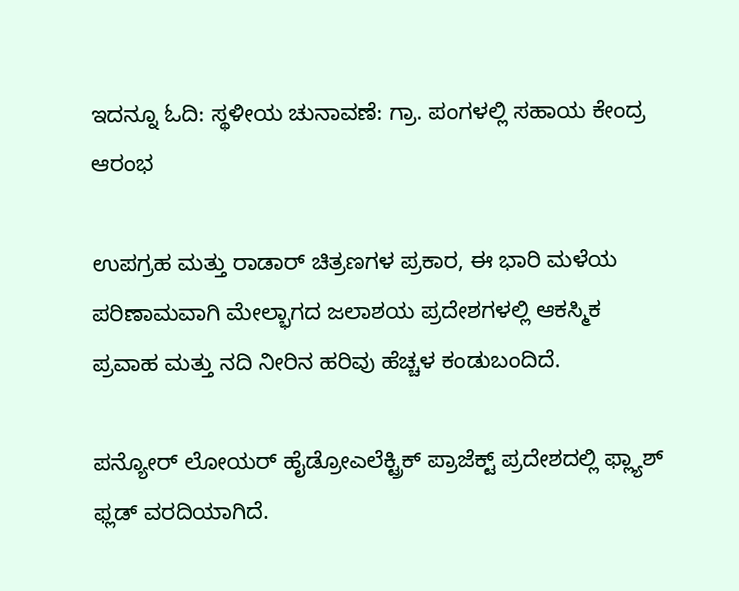ಇದನ್ನೂ ಓದಿ: ಸ್ಥಳೀಯ ಚುನಾವಣೆ: ಗ್ರಾ. ಪಂಗಳಲ್ಲಿ ಸಹಾಯ ಕೇಂದ್ರ ಆರಂಭ

ಉಪಗ್ರಹ ಮತ್ತು ರಾಡಾರ್ ಚಿತ್ರಣಗಳ ಪ್ರಕಾರ, ಈ ಭಾರಿ ಮಳೆಯ ಪರಿಣಾಮವಾಗಿ ಮೇಲ್ಭಾಗದ ಜಲಾಶಯ ಪ್ರದೇಶಗಳಲ್ಲಿ ಆಕಸ್ಮಿಕ ಪ್ರವಾಹ ಮತ್ತು ನದಿ ನೀರಿನ ಹರಿವು ಹೆಚ್ಚಳ ಕಂಡುಬಂದಿದೆ.

ಪನ್ಯೋರ್ ಲೋಯರ್ ಹೈಡ್ರೋಎಲೆಕ್ಟ್ರಿಕ್ ಪ್ರಾಜೆಕ್ಟ್ ಪ್ರದೇಶದಲ್ಲಿ ಫ್ಲ್ಯಾಶ್ ಫ್ಲಡ್ ವರದಿಯಾಗಿದೆ.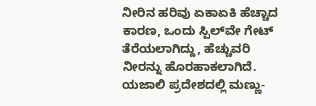ನೀರಿನ ಹರಿವು ಏಕಾಏಕಿ ಹೆಚ್ಚಾದ ಕಾರಣ, ಒಂದು ಸ್ಪಿಲ್‌ವೇ ಗೇಟ್ ತೆರೆಯಲಾಗಿದ್ದು, ಹೆಚ್ಚುವರಿ ನೀರನ್ನು ಹೊರಹಾಕಲಾಗಿದೆ. ಯಜಾಲಿ ಪ್ರದೇಶದಲ್ಲಿ ಮಣ್ಣು-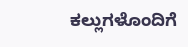ಕಲ್ಲುಗಳೊಂದಿಗೆ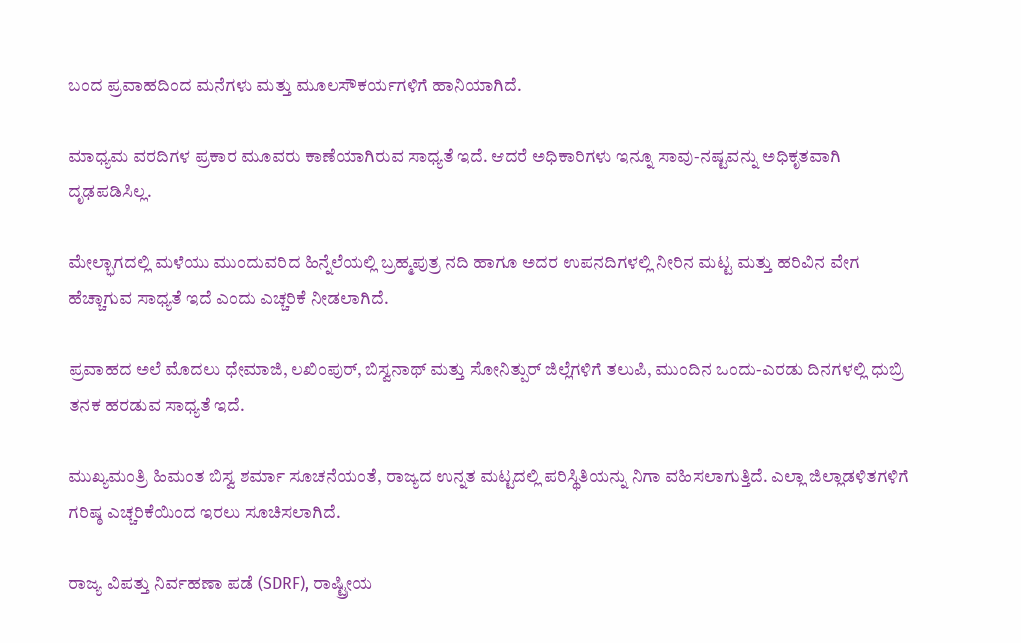ಬಂದ ಪ್ರವಾಹದಿಂದ ಮನೆಗಳು ಮತ್ತು ಮೂಲಸೌಕರ್ಯಗಳಿಗೆ ಹಾನಿಯಾಗಿದೆ.

ಮಾಧ್ಯಮ ವರದಿಗಳ ಪ್ರಕಾರ ಮೂವರು ಕಾಣೆಯಾಗಿರುವ ಸಾಧ್ಯತೆ ಇದೆ. ಆದರೆ ಅಧಿಕಾರಿಗಳು ಇನ್ನೂ ಸಾವು-ನಷ್ಟವನ್ನು ಅಧಿಕೃತವಾಗಿ ದೃಢಪಡಿಸಿಲ್ಲ.

ಮೇಲ್ಭಾಗದಲ್ಲಿ ಮಳೆಯು ಮುಂದುವರಿದ ಹಿನ್ನೆಲೆಯಲ್ಲಿ ಬ್ರಹ್ಮಪುತ್ರ ನದಿ ಹಾಗೂ ಅದರ ಉಪನದಿಗಳಲ್ಲಿ ನೀರಿನ ಮಟ್ಟ ಮತ್ತು ಹರಿವಿನ ವೇಗ ಹೆಚ್ಚಾಗುವ ಸಾಧ್ಯತೆ ಇದೆ ಎಂದು ಎಚ್ಚರಿಕೆ ನೀಡಲಾಗಿದೆ.

ಪ್ರವಾಹದ ಅಲೆ ಮೊದಲು ಧೇಮಾಜಿ, ಲಖಿಂಪುರ್, ಬಿಸ್ವನಾಥ್ ಮತ್ತು ಸೋನಿತ್ಪುರ್ ಜಿಲ್ಲೆಗಳಿಗೆ ತಲುಪಿ, ಮುಂದಿನ ಒಂದು-ಎರಡು ದಿನಗಳಲ್ಲಿ ಧುಬ್ರಿ ತನಕ ಹರಡುವ ಸಾಧ್ಯತೆ ಇದೆ.

ಮುಖ್ಯಮಂತ್ರಿ ಹಿಮಂತ ಬಿಸ್ವ ಶರ್ಮಾ ಸೂಚನೆಯಂತೆ, ರಾಜ್ಯದ ಉನ್ನತ ಮಟ್ಟದಲ್ಲಿ ಪರಿಸ್ಥಿತಿಯನ್ನು ನಿಗಾ ವಹಿಸಲಾಗುತ್ತಿದೆ. ಎಲ್ಲಾ ಜಿಲ್ಲಾಡಳಿತಗಳಿಗೆ ಗರಿಷ್ಠ ಎಚ್ಚರಿಕೆಯಿಂದ ಇರಲು ಸೂಚಿಸಲಾಗಿದೆ.

ರಾಜ್ಯ ವಿಪತ್ತು ನಿರ್ವಹಣಾ ಪಡೆ (SDRF), ರಾಷ್ಟ್ರೀಯ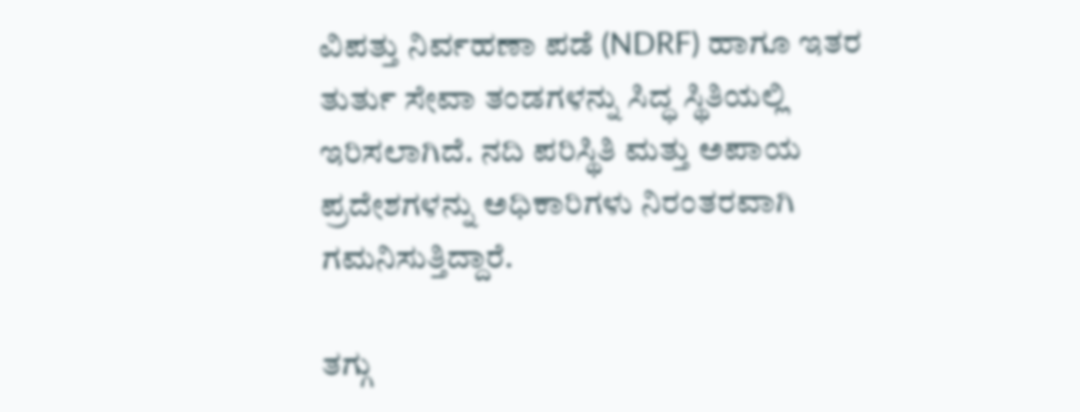ವಿಪತ್ತು ನಿರ್ವಹಣಾ ಪಡೆ (NDRF) ಹಾಗೂ ಇತರ ತುರ್ತು ಸೇವಾ ತಂಡಗಳನ್ನು ಸಿದ್ಧ ಸ್ಥಿತಿಯಲ್ಲಿ ಇರಿಸಲಾಗಿದೆ. ನದಿ ಪರಿಸ್ಥಿತಿ ಮತ್ತು ಅಪಾಯ ಪ್ರದೇಶಗಳನ್ನು ಅಧಿಕಾರಿಗಳು ನಿರಂತರವಾಗಿ ಗಮನಿಸುತ್ತಿದ್ದಾರೆ.

ತಗ್ಗು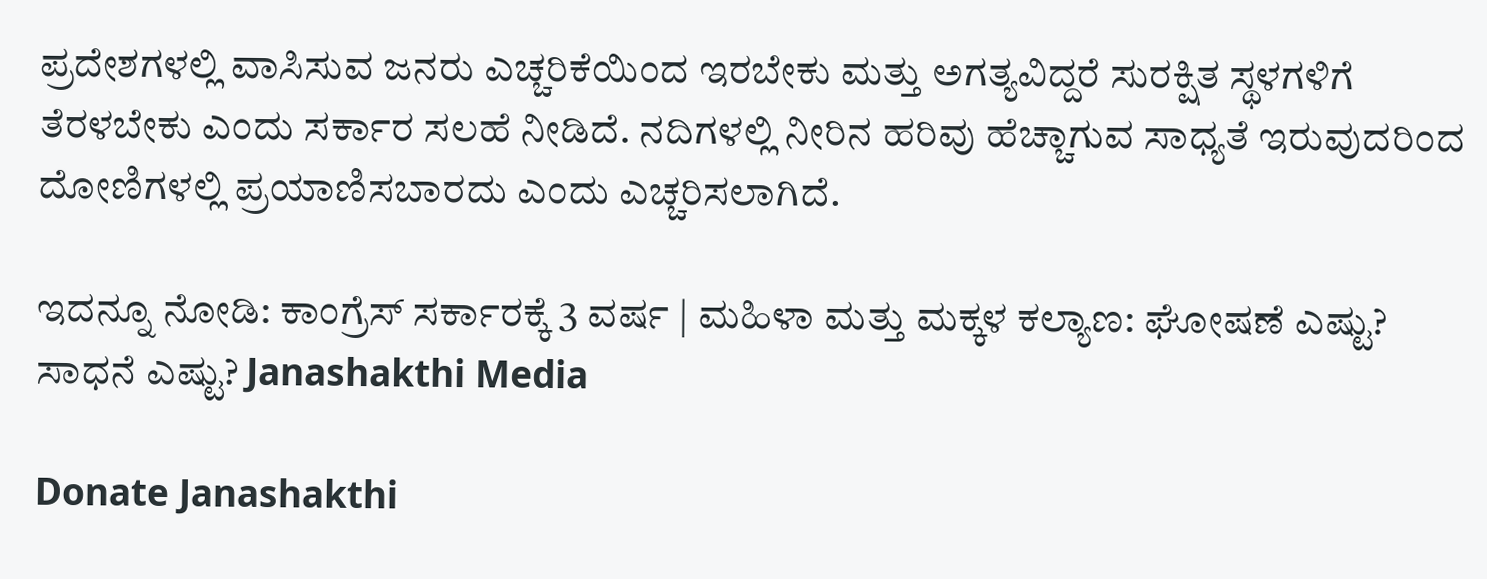ಪ್ರದೇಶಗಳಲ್ಲಿ ವಾಸಿಸುವ ಜನರು ಎಚ್ಚರಿಕೆಯಿಂದ ಇರಬೇಕು ಮತ್ತು ಅಗತ್ಯವಿದ್ದರೆ ಸುರಕ್ಷಿತ ಸ್ಥಳಗಳಿಗೆ ತೆರಳಬೇಕು ಎಂದು ಸರ್ಕಾರ ಸಲಹೆ ನೀಡಿದೆ. ನದಿಗಳಲ್ಲಿ ನೀರಿನ ಹರಿವು ಹೆಚ್ಚಾಗುವ ಸಾಧ್ಯತೆ ಇರುವುದರಿಂದ ದೋಣಿಗಳಲ್ಲಿ ಪ್ರಯಾಣಿಸಬಾರದು ಎಂದು ಎಚ್ಚರಿಸಲಾಗಿದೆ.

ಇದನ್ನೂ ನೋಡಿ: ಕಾಂಗ್ರೆಸ್‌ ಸರ್ಕಾರಕ್ಕೆ 3 ವರ್ಷ | ಮಹಿಳಾ ಮತ್ತು ಮಕ್ಕಳ ಕಲ್ಯಾಣ: ಘೋಷಣೆ ಎಷ್ಟು? ಸಾಧನೆ ಎಷ್ಟು? Janashakthi Media

Donate Janashakthi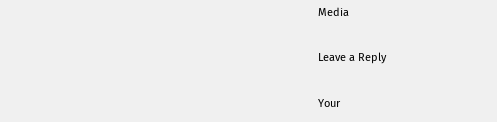Media

Leave a Reply

Your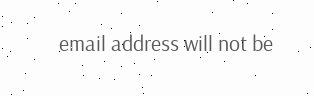email address will not be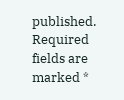published. Required fields are marked *